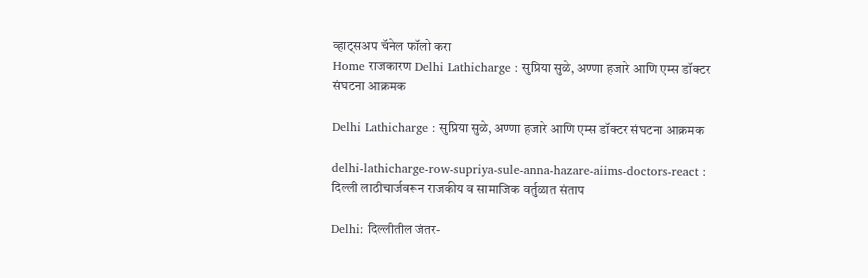व्हाट्सअप चॅनेल फॉलो करा
Home राजकारण Delhi Lathicharge : सुप्रिया सुळे, अण्णा हजारे आणि एम्स डॉक्टर संघटना आक्रमक

Delhi Lathicharge : सुप्रिया सुळे, अण्णा हजारे आणि एम्स डॉक्टर संघटना आक्रमक

delhi-lathicharge-row-supriya-sule-anna-hazare-aiims-doctors-react : दिल्ली लाठीचार्जवरून राजकीय व सामाजिक वर्तुळात संताप

Delhi: दिल्लीतील जंतर-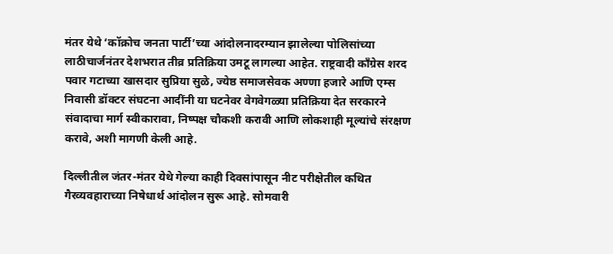मंतर येथे ‘कॉक्रोच जनता पार्टी’च्या आंदोलनादरम्यान झालेल्या पोलिसांच्या लाठीचार्जनंतर देशभरात तीव्र प्रतिक्रिया उमटू लागल्या आहेत. राष्ट्रवादी काँग्रेस शरद पवार गटाच्या खासदार सुप्रिया सुळे, ज्येष्ठ समाजसेवक अण्णा हजारे आणि एम्स निवासी डॉक्टर संघटना आदींनी या घटनेवर वेगवेगळ्या प्रतिक्रिया देत सरकारने संवादाचा मार्ग स्वीकारावा, निष्पक्ष चौकशी करावी आणि लोकशाही मूल्यांचे संरक्षण करावे, अशी मागणी केली आहे.

दिल्लीतील जंतर-मंतर येथे गेल्या काही दिवसांपासून नीट परीक्षेतील कथित गैरव्यवहाराच्या निषेधार्थ आंदोलन सुरू आहे. सोमवारी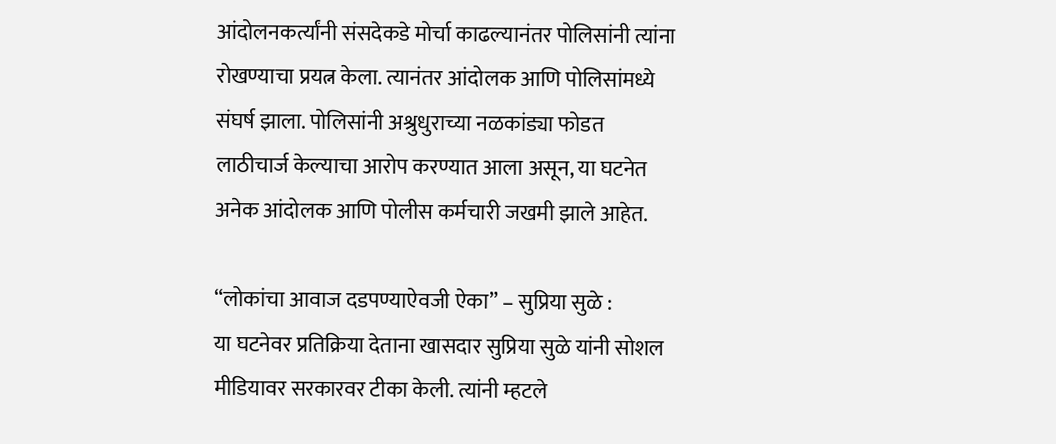आंदोलनकर्त्यांनी संसदेकडे मोर्चा काढल्यानंतर पोलिसांनी त्यांना रोखण्याचा प्रयत्न केला. त्यानंतर आंदोलक आणि पोलिसांमध्ये संघर्ष झाला. पोलिसांनी अश्रुधुराच्या नळकांड्या फोडत लाठीचार्ज केल्याचा आरोप करण्यात आला असून, या घटनेत अनेक आंदोलक आणि पोलीस कर्मचारी जखमी झाले आहेत.

“लोकांचा आवाज दडपण्याऐवजी ऐका” – सुप्रिया सुळे :
या घटनेवर प्रतिक्रिया देताना खासदार सुप्रिया सुळे यांनी सोशल मीडियावर सरकारवर टीका केली. त्यांनी म्हटले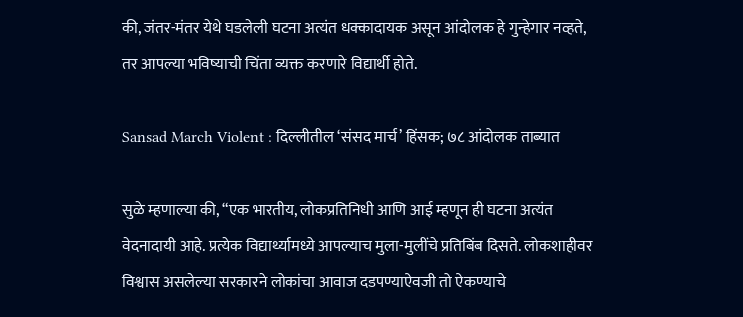की, जंतर-मंतर येथे घडलेली घटना अत्यंत धक्कादायक असून आंदोलक हे गुन्हेगार नव्हते, तर आपल्या भविष्याची चिंता व्यक्त करणारे विद्यार्थी होते.

Sansad March Violent : दिल्लीतील ‘संसद मार्च’ हिंसक; ७८ आंदोलक ताब्यात

सुळे म्हणाल्या की, “एक भारतीय, लोकप्रतिनिधी आणि आई म्हणून ही घटना अत्यंत वेदनादायी आहे. प्रत्येक विद्यार्थ्यामध्ये आपल्याच मुला-मुलींचे प्रतिबिंब दिसते. लोकशाहीवर विश्वास असलेल्या सरकारने लोकांचा आवाज दडपण्याऐवजी तो ऐकण्याचे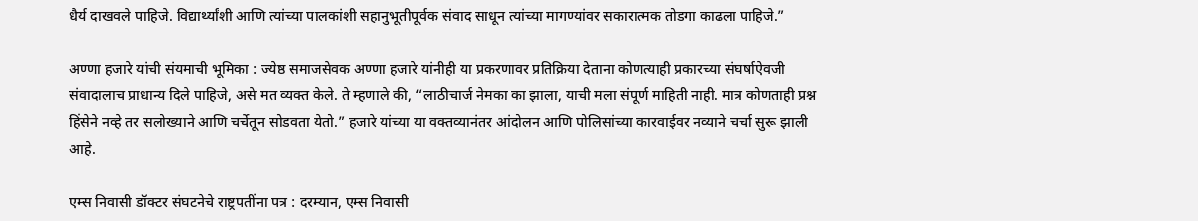धैर्य दाखवले पाहिजे. विद्यार्थ्यांशी आणि त्यांच्या पालकांशी सहानुभूतीपूर्वक संवाद साधून त्यांच्या मागण्यांवर सकारात्मक तोडगा काढला पाहिजे.”

अण्णा हजारे यांची संयमाची भूमिका : ज्येष्ठ समाजसेवक अण्णा हजारे यांनीही या प्रकरणावर प्रतिक्रिया देताना कोणत्याही प्रकारच्या संघर्षाऐवजी संवादालाच प्राधान्य दिले पाहिजे, असे मत व्यक्त केले. ते म्हणाले की, “लाठीचार्ज नेमका का झाला, याची मला संपूर्ण माहिती नाही. मात्र कोणताही प्रश्न हिंसेने नव्हे तर सलोख्याने आणि चर्चेतून सोडवता येतो.” हजारे यांच्या या वक्तव्यानंतर आंदोलन आणि पोलिसांच्या कारवाईवर नव्याने चर्चा सुरू झाली आहे.

एम्स निवासी डॉक्टर संघटनेचे राष्ट्रपतींना पत्र : दरम्यान, एम्स निवासी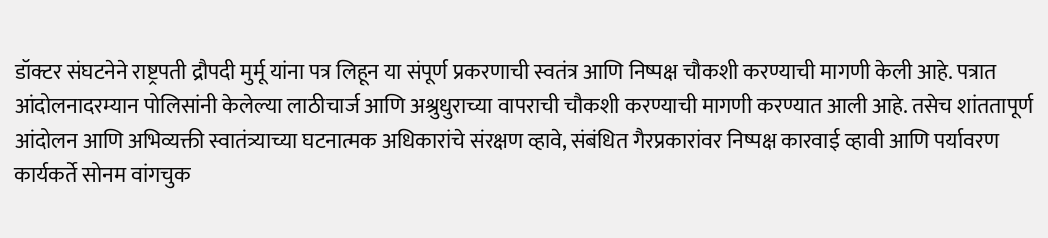डॉक्टर संघटनेने राष्ट्रपती द्रौपदी मुर्मू यांना पत्र लिहून या संपूर्ण प्रकरणाची स्वतंत्र आणि निष्पक्ष चौकशी करण्याची मागणी केली आहे. पत्रात आंदोलनादरम्यान पोलिसांनी केलेल्या लाठीचार्ज आणि अश्रुधुराच्या वापराची चौकशी करण्याची मागणी करण्यात आली आहे. तसेच शांततापूर्ण आंदोलन आणि अभिव्यक्ती स्वातंत्र्याच्या घटनात्मक अधिकारांचे संरक्षण व्हावे, संबंधित गैरप्रकारांवर निष्पक्ष कारवाई व्हावी आणि पर्यावरण कार्यकर्ते सोनम वांगचुक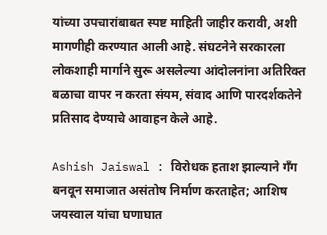यांच्या उपचारांबाबत स्पष्ट माहिती जाहीर करावी, अशी मागणीही करण्यात आली आहे. संघटनेने सरकारला लोकशाही मार्गाने सुरू असलेल्या आंदोलनांना अतिरिक्त बळाचा वापर न करता संयम, संवाद आणि पारदर्शकतेने प्रतिसाद देण्याचे आवाहन केले आहे.

Ashish Jaiswal : विरोधक हताश झाल्याने गँग बनवून समाजात असंतोष निर्माण करताहेत; आशिष जयस्वाल यांचा घणाघात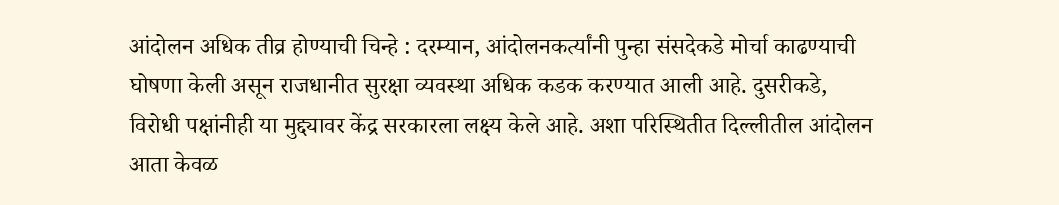आंदोलन अधिक तीव्र होण्याची चिन्हे : दरम्यान, आंदोलनकर्त्यांनी पुन्हा संसदेकडे मोर्चा काढण्याची घोषणा केली असून राजधानीत सुरक्षा व्यवस्था अधिक कडक करण्यात आली आहे. दुसरीकडे, विरोधी पक्षांनीही या मुद्द्यावर केंद्र सरकारला लक्ष्य केले आहे. अशा परिस्थितीत दिल्लीतील आंदोलन आता केवळ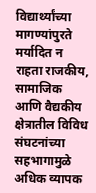विद्यार्थ्यांच्या मागण्यांपुरते मर्यादित न राहता राजकीय, सामाजिक आणि वैद्यकीय क्षेत्रातील विविध संघटनांच्या सहभागामुळे अधिक व्यापक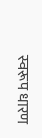स्वरूप धारण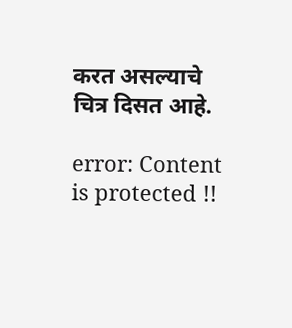करत असल्याचे चित्र दिसत आहे.

error: Content is protected !!